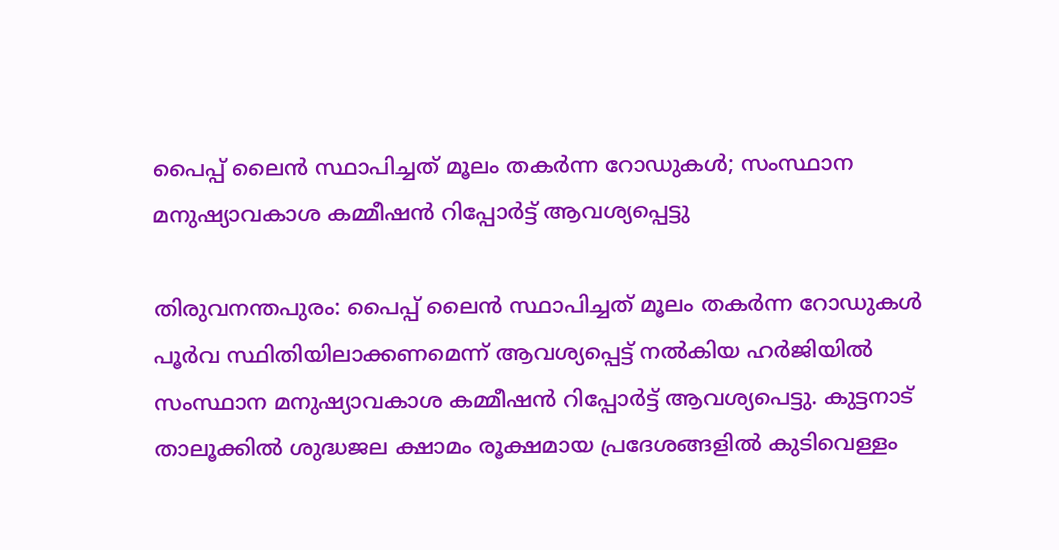പൈപ്പ് ലൈന്‍ സ്ഥാപിച്ചത് മൂലം തകർന്ന റോഡുകൾ; സംസ്ഥാന മനുഷ്യാവകാശ കമ്മീഷൻ റിപ്പോർട്ട് ആവശ്യപ്പെട്ടു

തിരുവനന്തപുരം: പൈപ്പ് ലൈന്‍ സ്ഥാപിച്ചത് മൂലം തകർന്ന റോഡുകൾ പൂർവ സ്ഥിതിയിലാക്കണമെന്ന് ആവശ്യപ്പെട്ട് നല്‍കിയ ഹർജിയിൽ സംസ്ഥാന മനുഷ്യാവകാശ കമ്മീഷൻ റിപ്പോർട്ട് ആവശ്യപെട്ടു. കുട്ടനാട് താലൂക്കിൽ ശുദ്ധജല ക്ഷാമം രൂക്ഷമായ പ്രദേശങ്ങളില്‍ കുടിവെള്ളം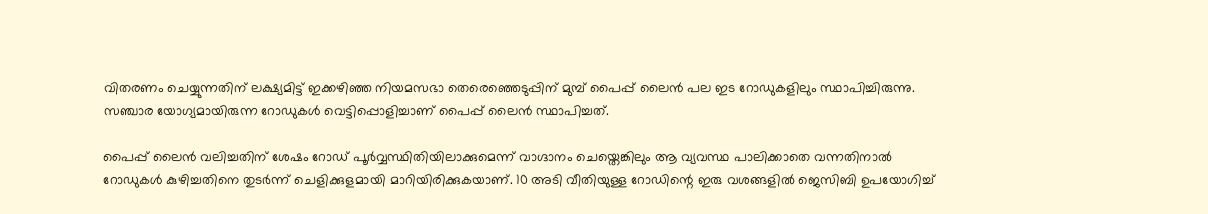വിതരണം ചെയ്യുന്നതിന് ലക്ഷ്യമിട്ട് ഇക്കഴിഞ്ഞ നിയമസഭാ തെരെഞ്ഞെടുപ്പിന് മുമ്പ് പൈപ്പ് ലൈൻ പല ഇട റോഡുകളിലും സ്ഥാപിച്ചിരുന്നു. സഞ്ചാര യോഗ്യമായിരുന്ന റോഡുകൾ വെട്ടിപ്പൊളിച്ചാണ് പൈപ്പ് ലൈന്‍ സ്ഥാപിച്ചത്.

പൈപ്പ് ലൈന്‍ വലിച്ചതിന് ശേഷം റോഡ് പൂർവ്വസ്ഥിതിയിലാക്കുമെന്ന് വാഗ്ദാനം ചെയ്തെങ്കിലും ആ വ്യവസ്ഥ പാലിക്കാതെ വന്നതിനാൽ റോഡുകൾ കുഴിച്ചതിനെ തുടർന്ന് ചെളിക്കുളമായി മാറിയിരിക്കുകയാണ്. 10 അടി വീതിയുള്ള റോഡിന്റെ ഇരു വശങ്ങളില്‍ ജെസിബി ഉപയോഗിച്ച്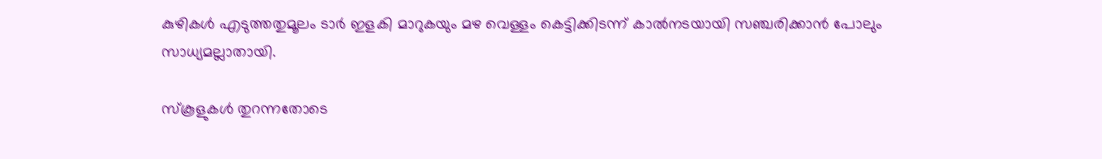കുഴികൾ എടുത്തതുമൂലം ടാർ ഇളകി മാറുകയും മഴ വെള്ളം കെട്ടിക്കിടന്ന് കാൽനടയായി സഞ്ചരിക്കാൻ പോലും സാധ്യമല്ലാതായി.

സ്കൂളുകൾ തുറന്നതോടെ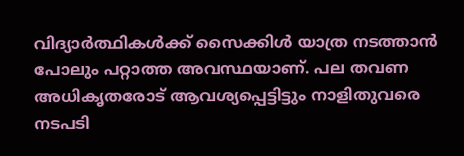വിദ്യാർത്ഥികൾക്ക് സൈക്കിൾ യാത്ര നടത്താൻ പോലും പറ്റാത്ത അവസ്ഥയാണ്. പല തവണ അധികൃതരോട് ആവശ്യപ്പെട്ടിട്ടും നാളിതുവരെ നടപടി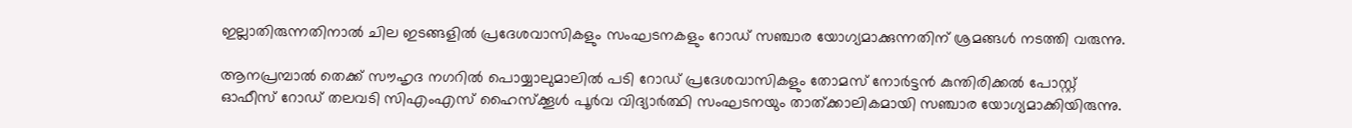ഇല്ലാതിരുന്നതിനാല്‍ ചില ഇടങ്ങളിൽ പ്രദേശവാസികളും സംഘടനകളും റോഡ് സഞ്ചാര യോഗ്യമാക്കുന്നതിന് ശ്രമങ്ങൾ നടത്തി വരുന്നു.

ആനപ്രമ്പാൽ തെക്ക് സൗഹൃദ നഗറിൽ പൊയ്യാലുമാലിൽ പടി റോഡ് പ്രദേശവാസികളും തോമസ് നോർട്ടൻ കുന്തിരിക്കൽ പോസ്റ്റ് ഓഫീസ് റോഡ് തലവടി സിഎംഎസ് ഹൈസ്ക്കൂൾ പൂർവ വിദ്യാർത്ഥി സംഘടനയും താത്ക്കാലികമായി സഞ്ചാര യോഗ്യമാക്കിയിരുന്നു.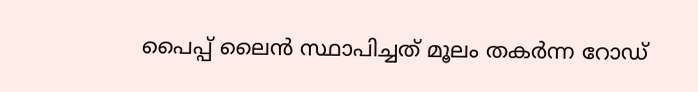പൈപ്പ് ലൈന്‍ സ്ഥാപിച്ചത് മൂലം തകർന്ന റോഡ്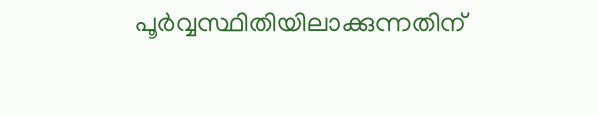പൂർവ്വസ്ഥിതിയിലാക്കുന്നതിന്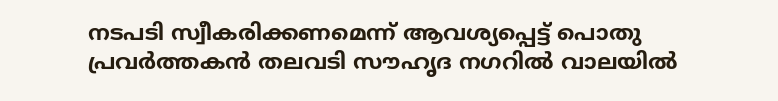നടപടി സ്വീകരിക്കണമെന്ന് ആവശ്യപ്പെട്ട് പൊതു പ്രവർത്തകൻ തലവടി സൗഹൃദ നഗറിൽ വാലയിൽ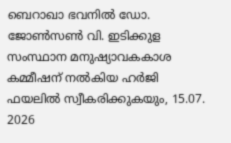ബെറാഖാ ഭവനിൽ ഡോ. ജോൺസൺ വി. ഇടിക്കുള സംസ്ഥാന മനുഷ്യാവകകാശ കമ്മീഷന് നല്‍കിയ ഹർജി ഫയലിൽ സ്വീകരിക്കുകയും, 15.07. 2026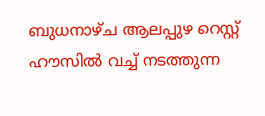ബുധനാഴ്ച ആലപ്പുഴ റെസ്റ്റ് ഹൗസിൽ വച്ച് നടത്തുന്ന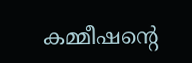കമ്മീഷന്റെ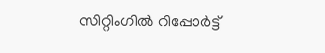സിറ്റിംഗില്‍ റിപ്പോർട്ട്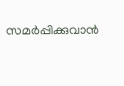സമർപ്പിക്കുവാൻ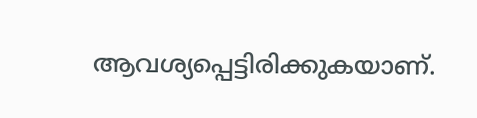ആവശ്യപ്പെട്ടിരിക്കുകയാണ്.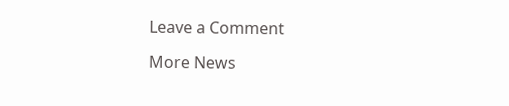Leave a Comment

More News